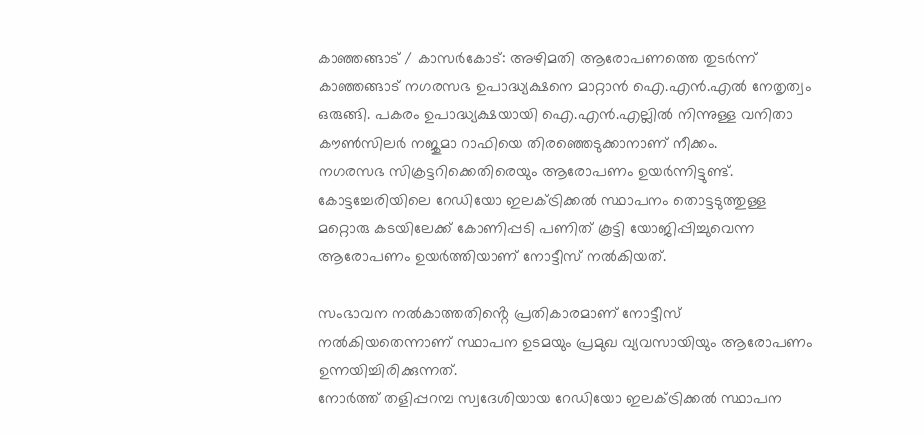കാഞ്ഞങ്ങാട് / കാസർകോട്: അഴിമതി ആരോപണത്തെ തുടർന്ന് കാഞ്ഞങ്ങാട് നഗരസഭ ഉപാദ്ധ്യക്ഷനെ മാറ്റാൻ ഐ.എൻ.എൽ നേതൃത്വം ഒരുങ്ങി. പകരം ഉപാദ്ധ്യക്ഷയായി ഐ.എൻ.എല്ലിൽ നിന്നുള്ള വനിതാ കൗൺസിലർ നജുമാ റാഫിയെ തിരഞ്ഞെടുക്കാനാണ് നീക്കം.
നഗരസഭ സിക്രട്ടറിക്കെതിരെയും ആരോപണം ഉയർന്നിട്ടുണ്ട്. കോട്ടച്ചേരിയിലെ റേഡിയോ ഇലക്ട്രിക്കൽ സ്ഥാപനം തൊട്ടടുത്തുള്ള മറ്റൊരു കടയിലേക്ക് കോണിപ്പടി പണിത് കൂട്ടി യോജിപ്പിച്ചുവെന്ന ആരോപണം ഉയർത്തിയാണ് നോട്ടീസ് നൽകിയത്.

സംഭാവന നൽകാത്തതിൻ്റെ പ്രതികാരമാണ് നോട്ടീസ് നൽകിയതെന്നാണ് സ്ഥാപന ഉടമയും പ്രമുഖ വ്യവസായിയും ആരോപണം ഉന്നയിച്ചിരിക്കുന്നത്.
നോർത്ത് തളിപ്പറമ്പ സ്വദേശിയായ റേഡിയോ ഇലക്ട്രിക്കൽ സ്ഥാപന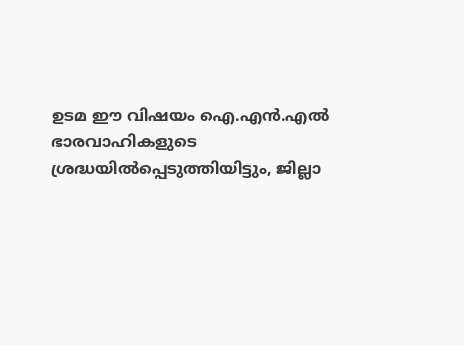ഉടമ ഈ വിഷയം ഐ.എൻ.എൽ ഭാരവാഹികളുടെ ശ്രദ്ധയിൽപ്പെടുത്തിയിട്ടും, ജില്ലാ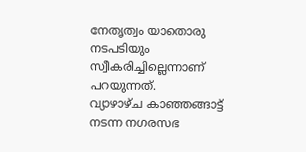നേതൃത്വം യാതൊരു നടപടിയും സ്വീകരിച്ചില്ലെന്നാണ് പറയുന്നത്.
വ്യാഴാഴ്ച കാഞ്ഞങ്ങാട്ട് നടന്ന നഗരസഭ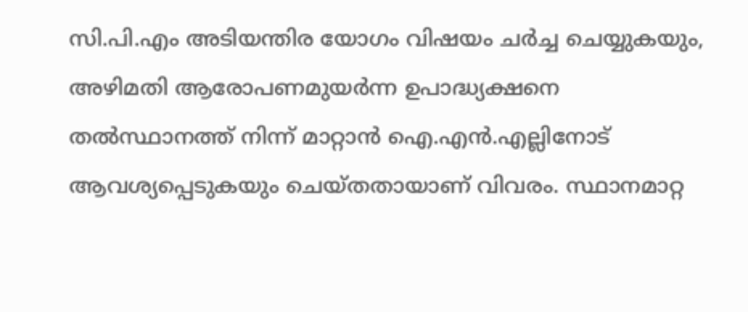സി.പി.എം അടിയന്തിര യോഗം വിഷയം ചർച്ച ചെയ്യുകയും, അഴിമതി ആരോപണമുയർന്ന ഉപാദ്ധ്യക്ഷനെ തൽസ്ഥാനത്ത് നിന്ന് മാറ്റാൻ ഐ.എൻ.എല്ലിനോട് ആവശ്യപ്പെടുകയും ചെയ്തതായാണ് വിവരം. സ്ഥാനമാറ്റ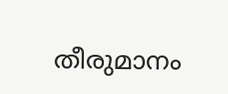തീരുമാനം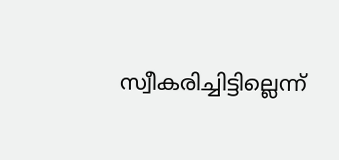സ്വീകരിച്ചിട്ടില്ലെന്ന്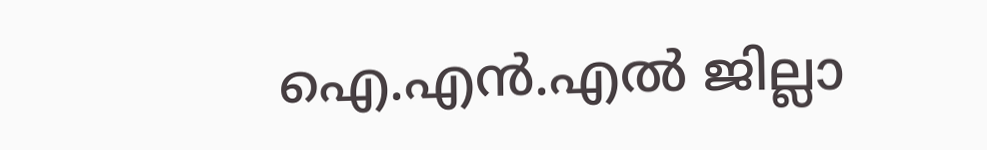ഐ.എൻ.എൽ ജില്ലാ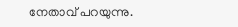നേതാവ് പറയുന്നു.